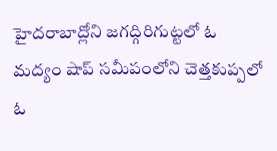హైదరాబాద్లోని జగద్గిరిగుట్టలో ఓ మద్యం షాప్ సమీపంలోని చెత్తకుప్పలో ఓ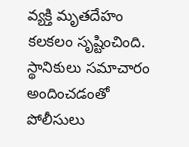వ్యక్తి మృతదేహం కలకలం సృష్టించింది. స్థానికులు సమాచారం అందించడంతో పోలీసులు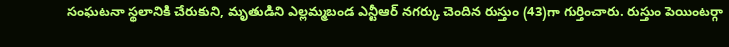సంఘటనా స్థలానికి చేరుకుని, మృతుడిని ఎల్లమ్మబండ ఎన్టీఆర్ నగర్కు చెందిన రుస్తుం (43)గా గుర్తించారు. రుస్తుం పెయింటర్గా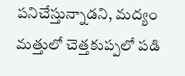పనిచేస్తున్నాడని, మద్యం మత్తులో చెత్తకుప్పలో పడి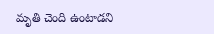మృతి చెంది ఉంటాడని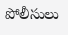పోలీసులు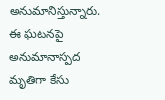అనుమానిస్తున్నారు. ఈ ఘటనపై అనుమానాస్పద మృతిగా కేసు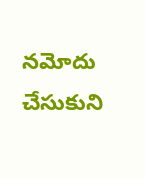నమోదు చేసుకుని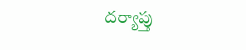దర్యాప్తు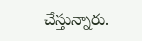చేస్తున్నారు.